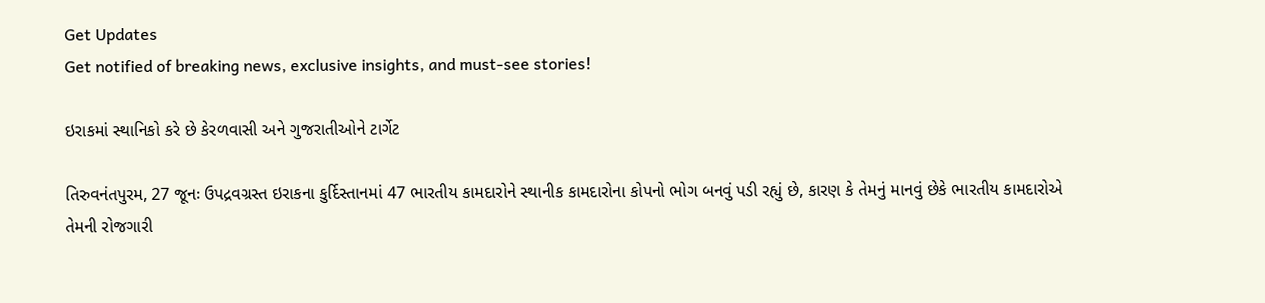Get Updates
Get notified of breaking news, exclusive insights, and must-see stories!

ઇરાકમાં સ્થાનિકો કરે છે કેરળવાસી અને ગુજરાતીઓને ટાર્ગેટ

તિરુવનંતપુરમ, 27 જૂનઃ ઉપદ્રવગ્રસ્ત ઇરાકના કુર્દિસ્તાનમાં 47 ભારતીય કામદારોને સ્થાનીક કામદારોના કોપનો ભોગ બનવું પડી રહ્યું છે, કારણ કે તેમનું માનવું છેકે ભારતીય કામદારોએ તેમની રોજગારી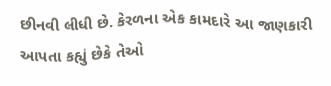છીનવી લીધી છે. કેરળના એક કામદારે આ જાણકારી આપતા કહ્યું છેકે તેઓ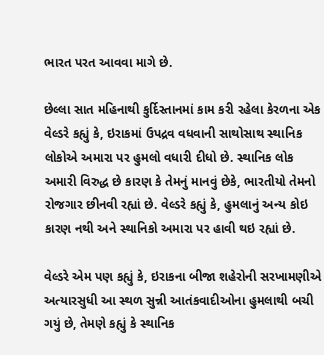ભારત પરત આવવા માગે છે.

છેલ્લા સાત મહિનાથી કુર્દિસ્તાનમાં કામ કરી રહેલા કેરળના એક વેલ્ડરે કહ્યું કે, ઇરાકમાં ઉપદ્રવ વધવાની સાથોસાથ સ્થાનિક લોકોએ અમારા પર હુમલો વધારી દીધો છે. સ્થાનિક લોક અમારી વિરુદ્ધ છે કારણ કે તેમનું માનવું છેકે, ભારતીયો તેમનો રોજગાર છીનવી રહ્યાં છે. વેલ્ડરે કહ્યું કે, હુમલાનું અન્ય કોઇ કારણ નથી અને સ્થાનિકો અમારા પર હાવી થઇ રહ્યાં છે.

વેલ્ડરે એમ પણ કહ્યું કે, ઇરાકના બીજા શહેરોની સરખામણીએ અત્યારસુધી આ સ્થળ સુન્ની આતંકવાદીઓના હુમલાથી બચી ગયું છે, તેમણે કહ્યું કે સ્થાનિક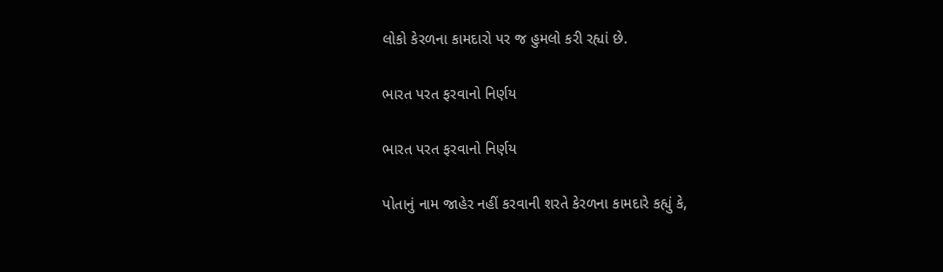લોકો કેરળના કામદારો પર જ હુમલો કરી રહ્યાં છે.

ભારત પરત ફરવાનો નિર્ણય

ભારત પરત ફરવાનો નિર્ણય

પોતાનું નામ જાહેર નહીં કરવાની શરતે કેરળના કામદારે કહ્યું કે,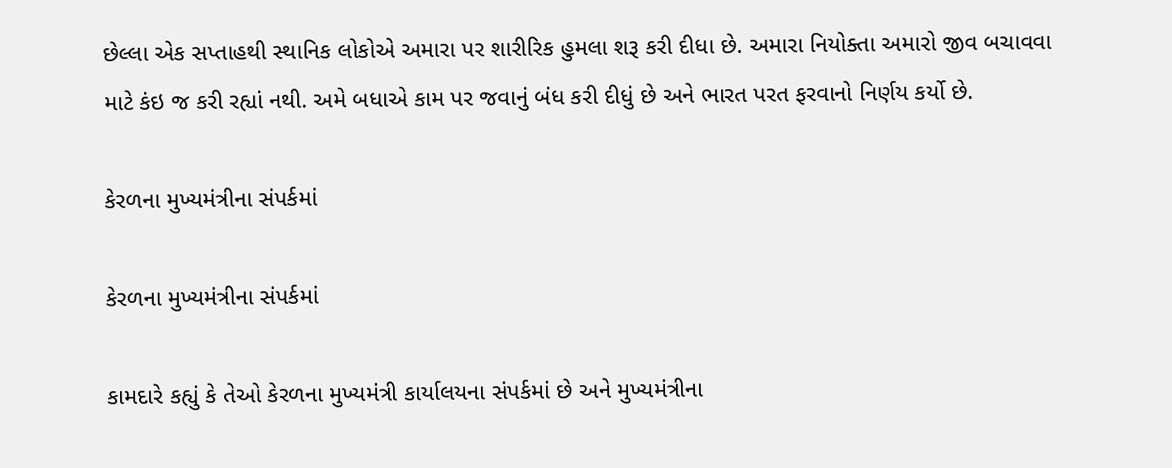છેલ્લા એક સપ્તાહથી સ્થાનિક લોકોએ અમારા પર શારીરિક હુમલા શરૂ કરી દીધા છે. અમારા નિયોક્તા અમારો જીવ બચાવવા માટે કંઇ જ કરી રહ્યાં નથી. અમે બધાએ કામ પર જવાનું બંધ કરી દીધું છે અને ભારત પરત ફરવાનો નિર્ણય કર્યો છે.

કેરળના મુખ્યમંત્રીના સંપર્કમાં

કેરળના મુખ્યમંત્રીના સંપર્કમાં

કામદારે કહ્યું કે તેઓ કેરળના મુખ્યમંત્રી કાર્યાલયના સંપર્કમાં છે અને મુખ્યમંત્રીના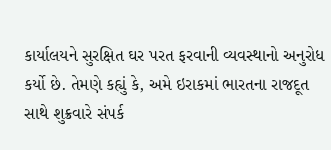કાર્યાલયને સુરક્ષિત ઘર પરત ફરવાની વ્યવસ્થાનો અનુરોધ કર્યો છે. તેમણે કહ્યું કે, અમે ઇરાકમાં ભારતના રાજદૂત સાથે શુક્રવારે સંપર્ક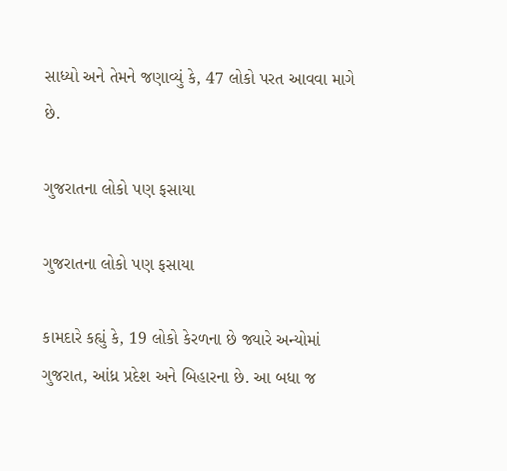સાધ્યો અને તેમને જણાવ્યું કે, 47 લોકો પરત આવવા માગે છે.

ગુજરાતના લોકો પણ ફસાયા

ગુજરાતના લોકો પણ ફસાયા

કામદારે કહ્યું કે, 19 લોકો કેરળના છે જ્યારે અન્યોમાં ગુજરાત, આંધ્ર પ્રદેશ અને બિહારના છે. આ બધા જ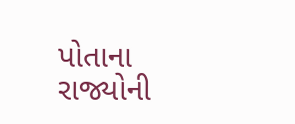પોતાના રાજ્યોની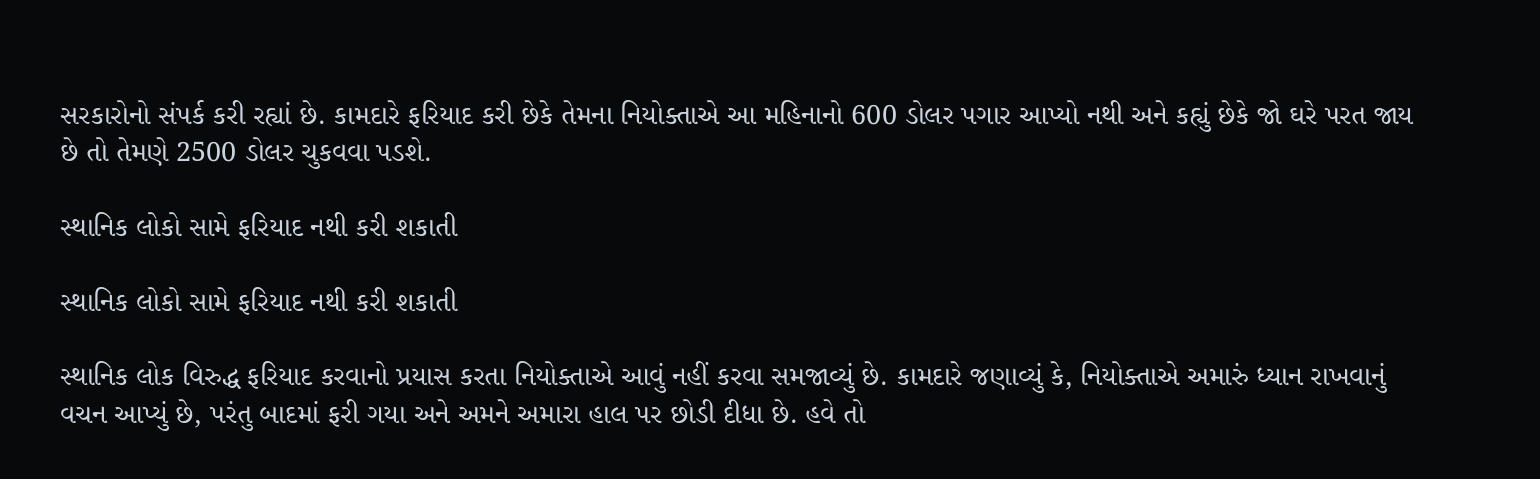સરકારોનો સંપર્ક કરી રહ્યાં છે. કામદારે ફરિયાદ કરી છેકે તેમના નિયોક્તાએ આ મહિનાનો 600 ડોલર પગાર આપ્યો નથી અને કહ્યું છેકે જો ઘરે પરત જાય છે તો તેમણે 2500 ડોલર ચુકવવા પડશે.

સ્થાનિક લોકો સામે ફરિયાદ નથી કરી શકાતી

સ્થાનિક લોકો સામે ફરિયાદ નથી કરી શકાતી

સ્થાનિક લોક વિરુદ્ધ ફરિયાદ કરવાનો પ્રયાસ કરતા નિયોક્તાએ આવું નહીં કરવા સમજાવ્યું છે. કામદારે જણાવ્યું કે, નિયોક્તાએ અમારું ધ્યાન રાખવાનું વચન આપ્યું છે, પરંતુ બાદમાં ફરી ગયા અને અમને અમારા હાલ પર છોડી દીધા છે. હવે તો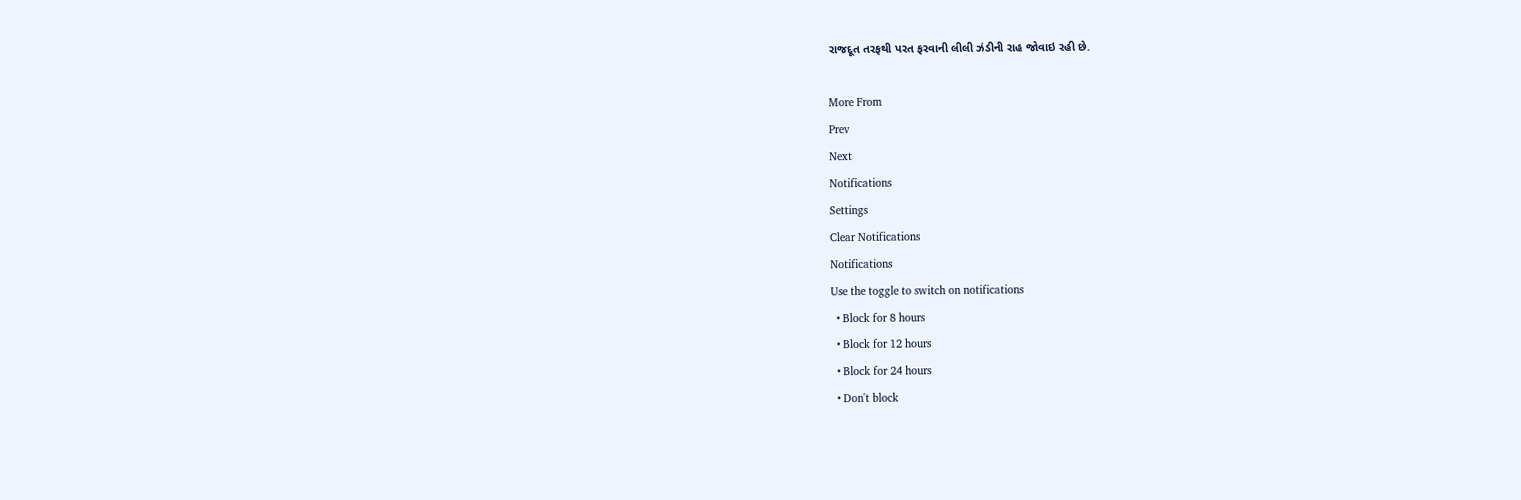રાજદૂત તરફથી પરત ફરવાની લીલી ઝંડીની રાહ જોવાઇ રહી છે.

More From
Prev
Next
Notifications
Settings
Clear Notifications
Notifications
Use the toggle to switch on notifications
  • Block for 8 hours
  • Block for 12 hours
  • Block for 24 hours
  • Don't block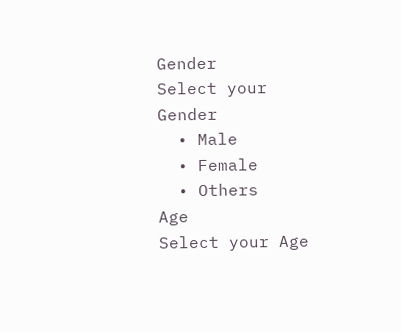Gender
Select your Gender
  • Male
  • Female
  • Others
Age
Select your Age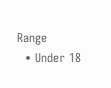Range
  • Under 18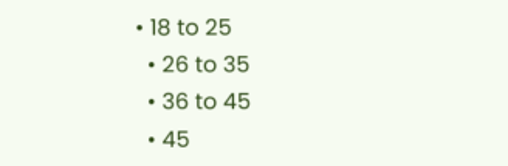• 18 to 25
  • 26 to 35
  • 36 to 45
  • 45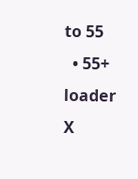to 55
  • 55+
loader
X